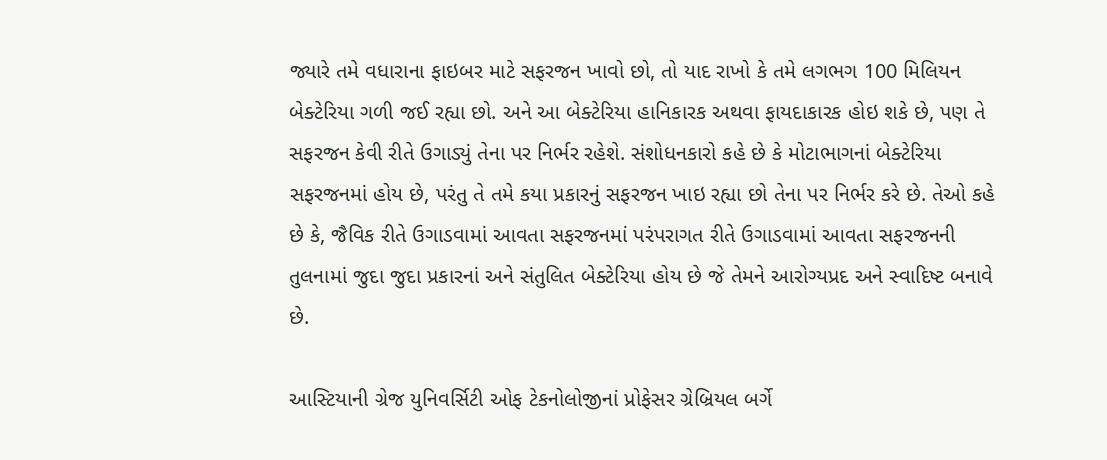જ્યારે તમે વધારાના ફાઇબર માટે સફરજન ખાવો છો, તો યાદ રાખો કે તમે લગભગ 100 મિલિયન બેક્ટેરિયા ગળી જઈ રહ્યા છો. અને આ બેક્ટેરિયા હાનિકારક અથવા ફાયદાકારક હોઇ શકે છે, પણ તે સફરજન કેવી રીતે ઉગાડ્યું તેના પર નિર્ભર રહેશે. સંશોધનકારો કહે છે કે મોટાભાગનાં બેક્ટેરિયા સફરજનમાં હોય છે, પરંતુ તે તમે કયા પ્રકારનું સફરજન ખાઇ રહ્યા છો તેના પર નિર્ભર કરે છે. તેઓ કહે છે કે, જૈવિક રીતે ઉગાડવામાં આવતા સફરજનમાં પરંપરાગત રીતે ઉગાડવામાં આવતા સફરજનની તુલનામાં જુદા જુદા પ્રકારનાં અને સંતુલિત બેક્ટેરિયા હોય છે જે તેમને આરોગ્યપ્રદ અને સ્વાદિષ્ટ બનાવે છે.

આસ્ટિયાની ગ્રેજ યુનિવર્સિટી ઓફ ટેકનોલોજીનાં પ્રોફેસર ગ્રેબ્રિયલ બર્ગે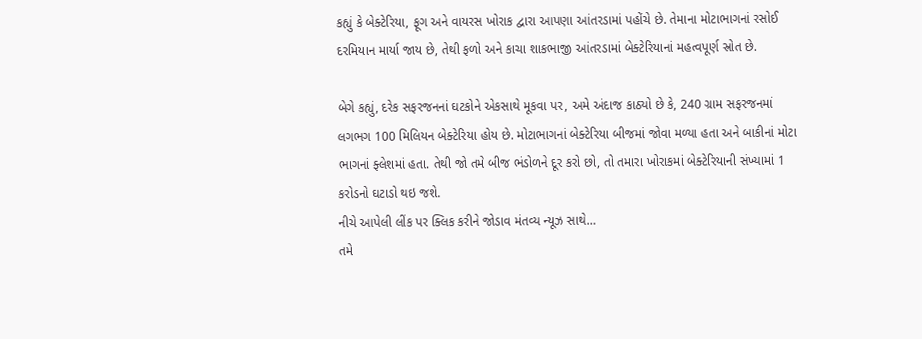કહ્યું કે બેક્ટેરિયા, ફૂગ અને વાયરસ ખોરાક દ્વારા આપણા આંતરડામાં પહોંચે છે. તેમાના મોટાભાગનાં રસોઈ દરમિયાન માર્યા જાય છે, તેથી ફળો અને કાચા શાકભાજી આંતરડામાં બેક્ટેરિયાનાં મહત્વપૂર્ણ સ્રોત છે.

બેગે કહ્યું, દરેક સફરજનનાં ઘટકોને એકસાથે મૂકવા પર, અમે અંદાજ કાઠ્યો છે કે, 240 ગ્રામ સફરજનમાં લગભગ 100 મિલિયન બેક્ટેરિયા હોય છે. મોટાભાગનાં બેક્ટેરિયા બીજમાં જોવા મળ્યા હતા અને બાકીનાં મોટા ભાગનાં ફ્લેશમાં હતા. તેથી જો તમે બીજ ભંડોળને દૂર કરો છો, તો તમારા ખોરાકમાં બેક્ટેરિયાની સંખ્યામાં 1 કરોડનો ઘટાડો થઇ જશે.
નીચે આપેલી લીંક પર ક્લિક કરીને જોડાવ મંતવ્ય ન્યૂઝ સાથે…
તમે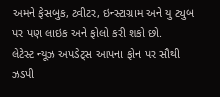અમને ફેસબુક, ટ્વીટર, ઇન્સ્ટાગ્રામ અને યુ ટ્યુબ પર પણ લાઇક અને ફોલો કરી શકો છો.
લેટેસ્ટ ન્યૂઝ અપડેટ્સ આપના ફોન પર સૌથી ઝડપી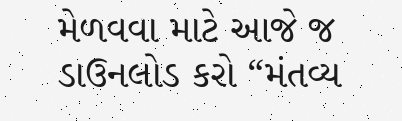મેળવવા માટે આજે જ ડાઉનલોડ કરો “મંતવ્ય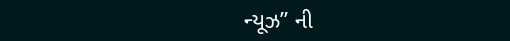ન્યૂઝ” ની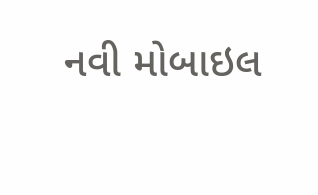નવી મોબાઇલ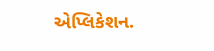એપ્લિકેશન.